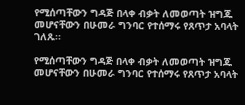የሚሰጣቸውን ግዳጅ በላቀ ብቃት ለመወጣት ዝግጁ መሆናቸውን በሁመራ ግንባር የተሰማሩ የጸጥታ አባላት ገለጹ፡፡

የሚሰጣቸውን ግዳጅ በላቀ ብቃት ለመወጣት ዝግጁ መሆናቸውን በሁመራ ግንባር የተሰማሩ የጸጥታ አባላት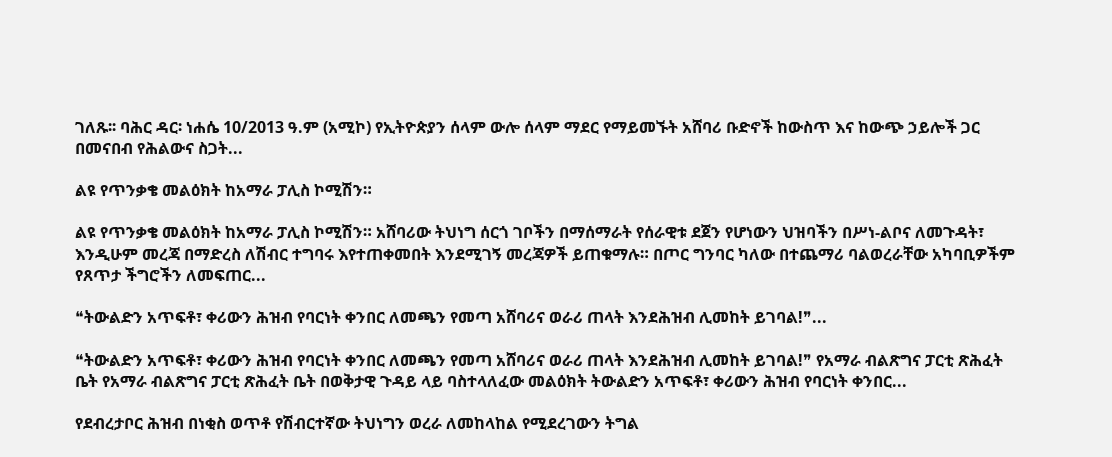ገለጹ፡፡ ባሕር ዳር፡ ነሐሴ 10/2013 ዓ.ም (አሚኮ) የኢትዮጵያን ሰላም ውሎ ሰላም ማደር የማይመኙት አሸባሪ ቡድኖች ከውስጥ እና ከውጭ ኃይሎች ጋር በመናበብ የሕልውና ስጋት...

ልዩ የጥንቃቄ መልዕክት ከአማራ ፓሊስ ኮሚሽን።

ልዩ የጥንቃቄ መልዕክት ከአማራ ፓሊስ ኮሚሽን። አሸባሪው ትህነግ ሰርጎ ገቦችን በማሰማራት የሰራዊቱ ደጀን የሆነውን ህዝባችን በሥነ-ልቦና ለመጉዳት፣ እንዲሁም መረጃ በማድረስ ለሽብር ተግባሩ እየተጠቀመበት እንደሚገኝ መረጃዎች ይጠቁማሉ። በጦር ግንባር ካለው በተጨማሪ ባልወረራቸው አካባቢዎችም የጸጥታ ችግሮችን ለመፍጠር...

❝ትውልድን አጥፍቶ፣ ቀሪውን ሕዝብ የባርነት ቀንበር ለመጫን የመጣ አሸባሪና ወራሪ ጠላት እንደሕዝብ ሊመከት ይገባል!❞...

❝ትውልድን አጥፍቶ፣ ቀሪውን ሕዝብ የባርነት ቀንበር ለመጫን የመጣ አሸባሪና ወራሪ ጠላት እንደሕዝብ ሊመከት ይገባል!❞ የአማራ ብልጽግና ፓርቲ ጽሕፈት ቤት የአማራ ብልጽግና ፓርቲ ጽሕፈት ቤት በወቅታዊ ጉዳይ ላይ ባስተላለፈው መልዕክት ትውልድን አጥፍቶ፣ ቀሪውን ሕዝብ የባርነት ቀንበር...

የደብረታቦር ሕዝብ በነቂስ ወጥቶ የሽብርተኛው ትህነግን ወረራ ለመከላከል የሚደረገውን ትግል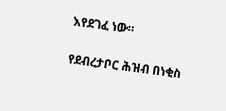እየደገፈ ነው።

የደብረታቦር ሕዝብ በነቂስ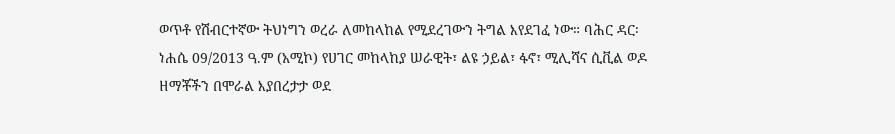ወጥቶ የሽብርተኛው ትህነግን ወረራ ለመከላከል የሚደረገውን ትግል እየደገፈ ነው። ባሕር ዳር፡ ነሐሴ 09/2013 ዓ.ም (አሚኮ) የሀገር መከላከያ ሠራዊት፣ ልዩ ኃይል፣ ፋኖ፣ ሚሊሻና ሲቪል ወዶ ዘማቾችን በሞራል እያበረታታ ወደ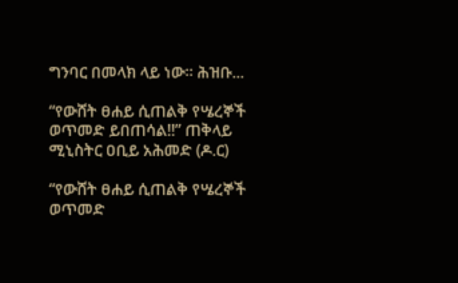ግንባር በመላክ ላይ ነው። ሕዝቡ...

“የውሸት ፀሐይ ሲጠልቅ የሤረኞች ወጥመድ ይበጠሳል!!” ጠቅላይ ሚኒስትር ዐቢይ አሕመድ (ዶ.ር)

“የውሸት ፀሐይ ሲጠልቅ የሤረኞች ወጥመድ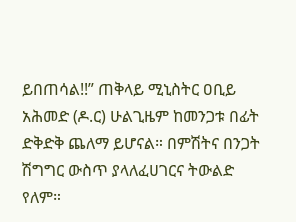ይበጠሳል!!” ጠቅላይ ሚኒስትር ዐቢይ አሕመድ (ዶ.ር) ሁልጊዜም ከመንጋቱ በፊት ድቅድቅ ጨለማ ይሆናል። በምሽትና በንጋት ሽግግር ውስጥ ያላለፈሀገርና ትውልድ የለም።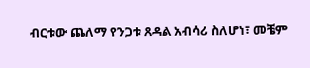ብርቱው ጨለማ የንጋቱ ጸዳል አብሳሪ ስለሆነ፣ መቼም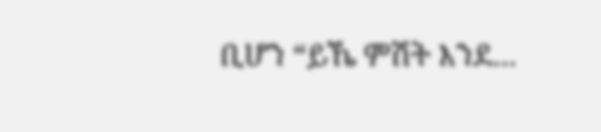ቢሆን “ይኼ ምሽት እንደ...